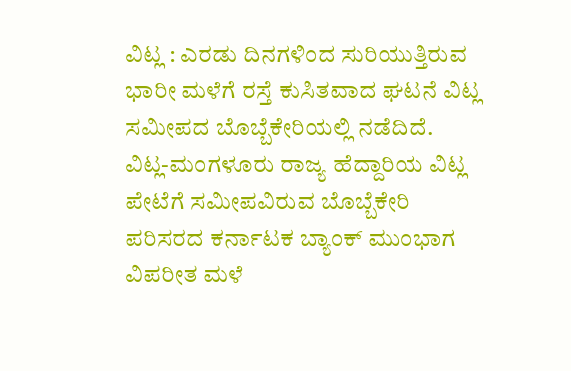ವಿಟ್ಲ : ಎರಡು ದಿನಗಳಿಂದ ಸುರಿಯುತ್ತಿರುವ ಭಾರೀ ಮಳೆಗೆ ರಸ್ತೆ ಕುಸಿತವಾದ ಘಟನೆ ವಿಟ್ಲ ಸಮೀಪದ ಬೊಬ್ಬೆಕೇರಿಯಲ್ಲಿ ನಡೆದಿದೆ.
ವಿಟ್ಲ-ಮಂಗಳೂರು ರಾಜ್ಯ ಹೆದ್ದಾರಿಯ ವಿಟ್ಲ ಪೇಟೆಗೆ ಸಮೀಪವಿರುವ ಬೊಬ್ಬೆಕೇರಿ ಪರಿಸರದ ಕರ್ನಾಟಕ ಬ್ಯಾಂಕ್ ಮುಂಭಾಗ ವಿಪರೀತ ಮಳೆ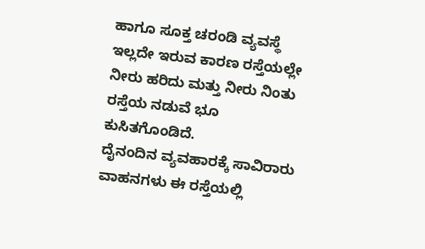ಹಾಗೂ ಸೂಕ್ತ ಚರಂಡಿ ವ್ಯವಸ್ಥೆ ಇಲ್ಲದೇ ಇರುವ ಕಾರಣ ರಸ್ತೆಯಲ್ಲೇ ನೀರು ಹರಿದು ಮತ್ತು ನೀರು ನಿಂತು ರಸ್ತೆಯ ನಡುವೆ ಭೂ ಕುಸಿತಗೊಂಡಿದೆ.
ದೈನಂದಿನ ವ್ಯವಹಾರಕ್ಕೆ ಸಾವಿರಾರು ವಾಹನಗಳು ಈ ರಸ್ತೆಯಲ್ಲಿ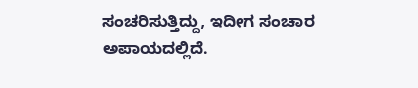ಸಂಚರಿಸುತ್ತಿದ್ದು, ಇದೀಗ ಸಂಚಾರ ಅಪಾಯದಲ್ಲಿದೆ.